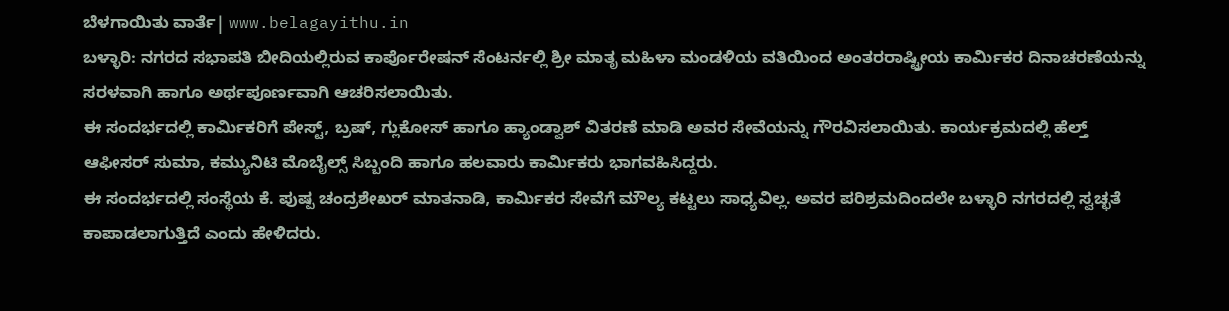ಬೆಳಗಾಯಿತು ವಾರ್ತೆ| www.belagayithu.in
ಬಳ್ಳಾರಿ: ನಗರದ ಸಭಾಪತಿ ಬೀದಿಯಲ್ಲಿರುವ ಕಾರ್ಪೊರೇಷನ್ ಸೆಂಟರ್ನಲ್ಲಿ ಶ್ರೀ ಮಾತೃ ಮಹಿಳಾ ಮಂಡಳಿಯ ವತಿಯಿಂದ ಅಂತರರಾಷ್ಟ್ರೀಯ ಕಾರ್ಮಿಕರ ದಿನಾಚರಣೆಯನ್ನು ಸರಳವಾಗಿ ಹಾಗೂ ಅರ್ಥಪೂರ್ಣವಾಗಿ ಆಚರಿಸಲಾಯಿತು.
ಈ ಸಂದರ್ಭದಲ್ಲಿ ಕಾರ್ಮಿಕರಿಗೆ ಪೇಸ್ಟ್, ಬ್ರಷ್, ಗ್ಲುಕೋಸ್ ಹಾಗೂ ಹ್ಯಾಂಡ್ವಾಶ್ ವಿತರಣೆ ಮಾಡಿ ಅವರ ಸೇವೆಯನ್ನು ಗೌರವಿಸಲಾಯಿತು. ಕಾರ್ಯಕ್ರಮದಲ್ಲಿ ಹೆಲ್ತ್ ಆಫೀಸರ್ ಸುಮಾ, ಕಮ್ಯುನಿಟಿ ಮೊಬೈಲ್ಸ್ ಸಿಬ್ಬಂದಿ ಹಾಗೂ ಹಲವಾರು ಕಾರ್ಮಿಕರು ಭಾಗವಹಿಸಿದ್ದರು.
ಈ ಸಂದರ್ಭದಲ್ಲಿ ಸಂಸ್ಥೆಯ ಕೆ. ಪುಷ್ಪ ಚಂದ್ರಶೇಖರ್ ಮಾತನಾಡಿ, ಕಾರ್ಮಿಕರ ಸೇವೆಗೆ ಮೌಲ್ಯ ಕಟ್ಟಲು ಸಾಧ್ಯವಿಲ್ಲ. ಅವರ ಪರಿಶ್ರಮದಿಂದಲೇ ಬಳ್ಳಾರಿ ನಗರದಲ್ಲಿ ಸ್ವಚ್ಛತೆ ಕಾಪಾಡಲಾಗುತ್ತಿದೆ ಎಂದು ಹೇಳಿದರು.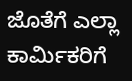ಜೊತೆಗೆ ಎಲ್ಲಾ ಕಾರ್ಮಿಕರಿಗೆ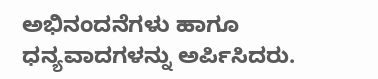ಅಭಿನಂದನೆಗಳು ಹಾಗೂ ಧನ್ಯವಾದಗಳನ್ನು ಅರ್ಪಿಸಿದರು.